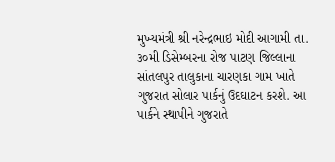મુખ્યમંત્રી શ્રી નરેન્દ્રભાઇ મોદી આગામી તા. ૩૦મી ડિસેમ્બરના રોજ પાટણ જિલ્લાના સાંતલપુર તાલુકાના ચારણકા ગામ ખાતે ગુજરાત સોલાર પાર્કનું ઉદઘાટન કરશે. આ પાર્કને સ્થાપીને ગુજરાતે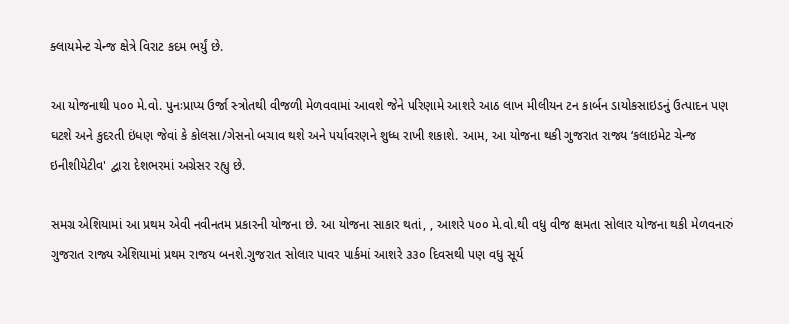ક્લાયમેન્ટ ચેન્જ ક્ષેત્રે વિરાટ કદમ ભર્યું છે.

આ યોજનાથી ૫૦૦ મે.વો. પુનઃપ્રાપ્‍ય ઉર્જા સ્‍ત્રોતથી વીજળી મેળવવામાં આવશે જેને પરિણામે આશરે આઠ લાખ મીલીયન ટન કાર્બન ડાયોકસાઇડનું ઉત્‍પાદન પણ ઘટશે અને કુદરતી ઇંધણ જેવાં કે કોલસા/ગેસનો બચાવ થશે અને પર્યાવરણને શુધ્‍ધ રાખી શકાશે. આમ, આ યોજના થકી ગુજરાત રાજ્ય ‘કલાઇમેટ ચેન્‍જ ઇનીશીયેટીવ' દ્વારા દેશભરમાં અગ્રેસર રહ્યુ છે.

સમગ્ર એશિયામાં આ પ્રથમ એવી નવીનતમ પ્રકારની યોજના છે. આ યોજના સાકાર થતાં, , આશરે ૫૦૦ મે.વો.થી વધુ વીજ ક્ષમતા સોલાર યોજના થકી મેળવનારું ગુજરાત રાજ્ય એશિયામાં પ્રથમ રાજય બનશે.ગુજરાત સોલાર પાવર પાર્કમાં આશરે ૩૩૦ દિવસથી પણ વધુ સૂર્ય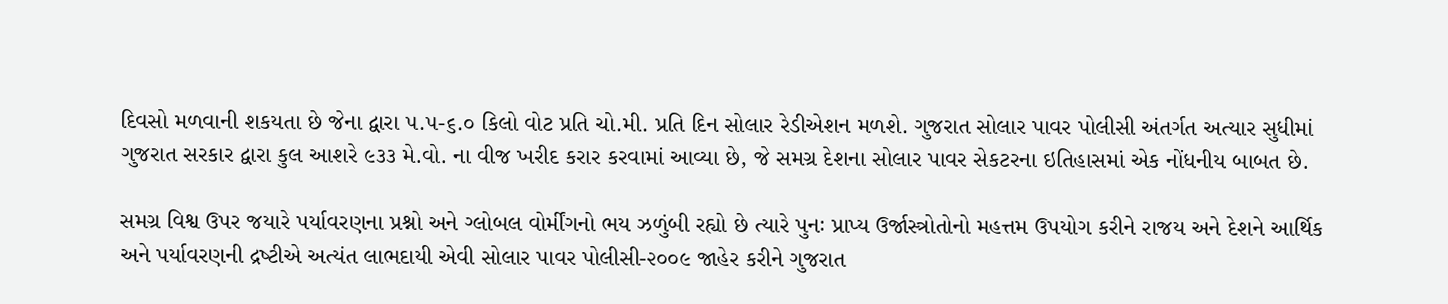દિવસો મળવાની શકયતા છે જેના દ્વારા ૫.૫-૬.૦ કિલો વોટ પ્રતિ ચો.મી. પ્રતિ દિન સોલાર રેડીએશન મળશે. ગુજરાત સોલાર પાવર પોલીસી અંતર્ગત અત્‍યાર સુધીમાં ગુજરાત સરકાર દ્વારા કુલ આશરે ૯૩૩ મે.વો. ના વીજ ખરીદ કરાર કરવામાં આવ્‍યા છે, જે સમગ્ર દેશના સોલાર પાવર સેકટરના ઇતિહાસમાં એક નોંધનીય બાબત છે.

સમગ્ર વિશ્વ ઉપર જયારે પર્યાવરણના પ્રશ્નો અને ગ્‍લોબલ વોર્મીંગનો ભય ઝળુંબી રહ્યો છે ત્‍યારે પુનઃ પ્રાપ્‍ય ઉર્જાસ્‍ત્રોતોનો મહત્તમ ઉપયોગ કરીને રાજય અને દેશને આર્થિક અને પર્યાવરણની દ્રષ્‍ટીએ અત્‍યંત લાભદાયી એવી સોલાર પાવર પોલીસી-૨૦૦૯ જાહેર કરીને ગુજરાત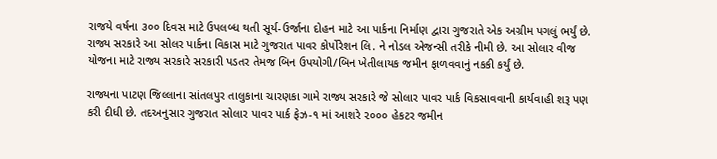રાજયે વર્ષના ૩૦૦ દિવસ માટે ઉપલબ્‍ધ થતી સૂર્ય-ઉર્જાના દોહન માટે આ પાર્કના નિર્માણ દ્વારા ગુજરાતે એક અગ્રીમ પગલું ભર્યું છે. રાજ્ય સરકારે આ સોલર પાર્કના વિકાસ માટે ગુજરાત પાવર કોર્પોરેશન લિ. ને નોડલ એજન્‍સી તરીકે નીમી છે. આ સોલાર વીજ યોજના માટે રાજ્ય સરકારે સરકારી પડતર તેમજ બિન ઉપયોગી/બિન ખેતીલાયક જમીન ફાળવવાનું નકકી કર્યું છે.

રાજ્યના પાટણ જિલ્લાના સાંતલપુર તાલુકાના ચારણકા ગામે રાજ્ય સરકારે જે સોલાર પાવર પાર્ક વિકસાવવાની કાર્યવાહી શરૂ પણ કરી દીધી છે. તદઅનુસાર ગુજરાત સોલાર પાવર પાર્ક ફેઝ-૧ માં આશરે ૨૦૦૦ હેકટર જમીન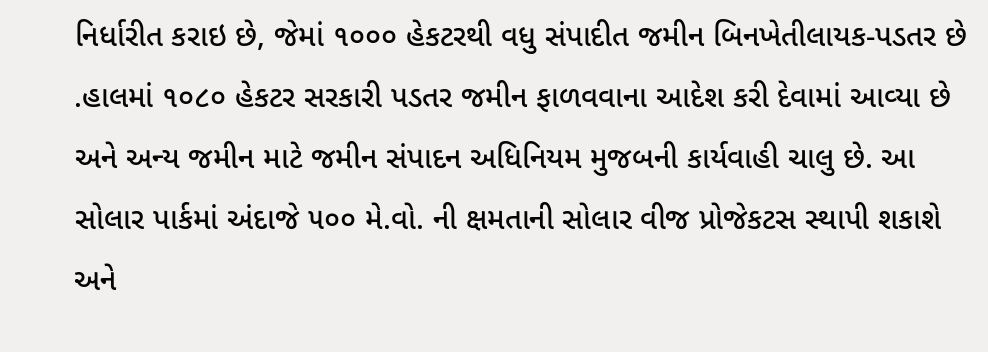નિર્ધારીત કરાઇ છે, જેમાં ૧૦૦૦ હેકટરથી વધુ સંપાદીત જમીન બિનખેતીલાયક-પડતર છે .હાલમાં ૧૦૮૦ હેકટર સરકારી પડતર જમીન ફાળવવાના આદેશ કરી દેવામાં આવ્‍યા છે અને અન્ય જમીન માટે જમીન સંપાદન અધિનિયમ મુજબની કાર્યવાહી ચાલુ છે. આ સોલાર પાર્કમાં અંદાજે ૫૦૦ મે.વો. ની ક્ષમતાની સોલાર વીજ પ્રોજેકટસ સ્થાપી શકાશે અને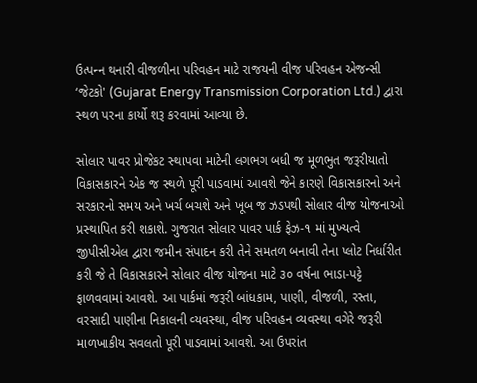ઉત્‍પન્‍ન થનારી વીજળીના પરિવહન માટે રાજયની વીજ પરિવહન એજન્‍સી ‘જેટકો' (Gujarat Energy Transmission Corporation Ltd.) દ્વારા સ્‍થળ પરના કાર્યો શરૂ કરવામાં આવ્‍યા છે.

સોલાર પાવર પ્રોજેકટ સ્‍થાપવા માટેની લગભગ બધી જ મૂળભુત જરૂરીયાતો વિકાસકારને એક જ સ્‍થળે પૂરી પાડવામાં આવશે જેને કારણે વિકાસકારનો અને સરકારનો સમય અને ખર્ચ બચશે અને ખૂબ જ ઝડપથી સોલાર વીજ યોજનાઓ પ્રસ્‍થાપિત કરી શકાશે. ગુજરાત સોલાર પાવર પાર્ક ફેઝ-૧ માં મુખ્‍યત્‍વે જીપીસીએલ દ્વારા જમીન સંપાદન કરી તેને સમતળ બનાવી તેના પ્‍લોટ નિર્ધારીત કરી જે તે વિકાસકારને સોલાર વીજ યોજના માટે ૩૦ વર્ષના ભાડા-પટ્ટે ફાળવવામાં આવશે. આ પાર્કમાં જરૂરી બાંધકામ, પાણી, વીજળી, રસ્‍તા, વરસાદી પાણીના નિકાલની વ્‍યવસ્‍થા, વીજ પરિવહન વ્‍યવસ્‍થા વગેરે જરૂરી માળખાકીય સવલતો પૂરી પાડવામાં આવશે. આ ઉપરાંત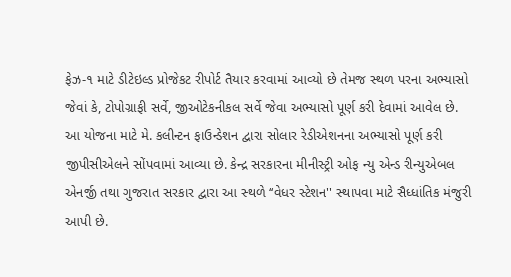ફેઝ-૧ માટે ડીટેઇલ્‍ડ પ્રોજેકટ રીપોર્ટ તૈયાર કરવામાં આવ્‍યો છે તેમજ સ્‍થળ પરના અભ્‍યાસો જેવાં કે, ટોપોગ્રાફી સર્વે, જીઓટેકનીકલ સર્વે જેવા અભ્યાસો પૂર્ણ કરી દેવામાં આવેલ છે. આ યોજના માટે મે. કલીન્‍ટન ફાઉન્‍ડેશન દ્વારા સોલાર રેડીએશનના અભ્‍યાસો પૂર્ણ કરી જીપીસીએલને સોંપવામાં આવ્યા છે. કેન્‍દ્ર સરકારના મીનીસ્‍ટ્રી ઓફ ન્‍યુ એન્‍ડ રીન્‍યુએબલ એનર્જી તથા ગુજરાત સરકાર દ્વારા આ સ્‍થળે ‘‘વેધર સ્‍ટેશન'' સ્‍થાપવા માટે સૈધ્‍ધાંતિક મંજુરી આપી છે.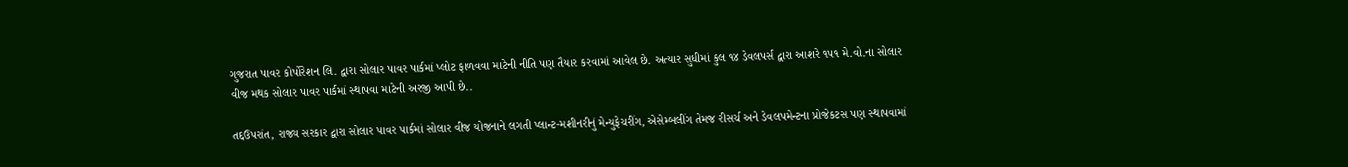ગુજરાત પાવર કોર્પોરેશન લિ. દ્વારા સોલાર પાવર પાર્કમાં પ્‍લોટ ફાળવવા માટેની નીતિ પણ તૈયાર કરવામાં આવેલ છે. અત્‍યાર સુધીમાં કુલ ૧૪ ડેવલપર્સ દ્વારા આશરે ૧૫૧ મે.વો.ના સોલાર વીજ મથક સોલાર પાવર પાર્કમાં સ્‍થાપવા માટેની અરજી આપી છે..

તદ્દઉપરાંત, રાજ્ય સરકાર દ્વારા સોલાર પાવર પાર્કમાં સોલાર વીજ યોજનાને લગતી પ્‍લાન્‍ટ-મશીનરીનું મેન્‍યુફેચરીંગ, એસેમ્‍બલીંગ તેમજ રીસર્ચ અને ડેવલપમેન્‍ટના પ્રોજેકટસ પણ સ્‍થાપવામાં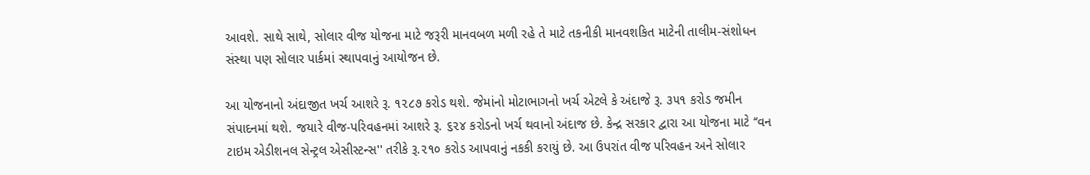આવશે. સાથે સાથે, સોલાર વીજ યોજના માટે જરૂરી માનવબળ મળી રહે તે માટે તકનીકી માનવશકિત માટેની તાલીમ-સંશોધન સંસ્‍થા પણ સોલાર પાર્કમાં સ્‍થાપવાનું આયોજન છે.

આ યોજનાનો અંદાજીત ખર્ચ આશરે રૂ. ૧૨૮૭ કરોડ થશે. જેમાંનો મોટાભાગનો ખર્ચ એટલે કે અંદાજે રૂ. ૩૫૧ કરોડ જમીન સંપાદનમાં થશે. જયારે વીજ-પરિવહનમાં આશરે રૂ. ૬૨૪ કરોડનો ખર્ચ થવાનો અંદાજ છે. કેન્‍દ્ર સરકાર દ્વારા આ યોજના માટે ‘‘વન ટાઇમ એડીશનલ સેન્‍ટ્રલ એસીસ્‍ટન્‍સ'' તરીકે રૂ.૨૧૦ કરોડ આપવાનું નકકી કરાયું છે. આ ઉપરાંત વીજ પરિવહન અને સોલાર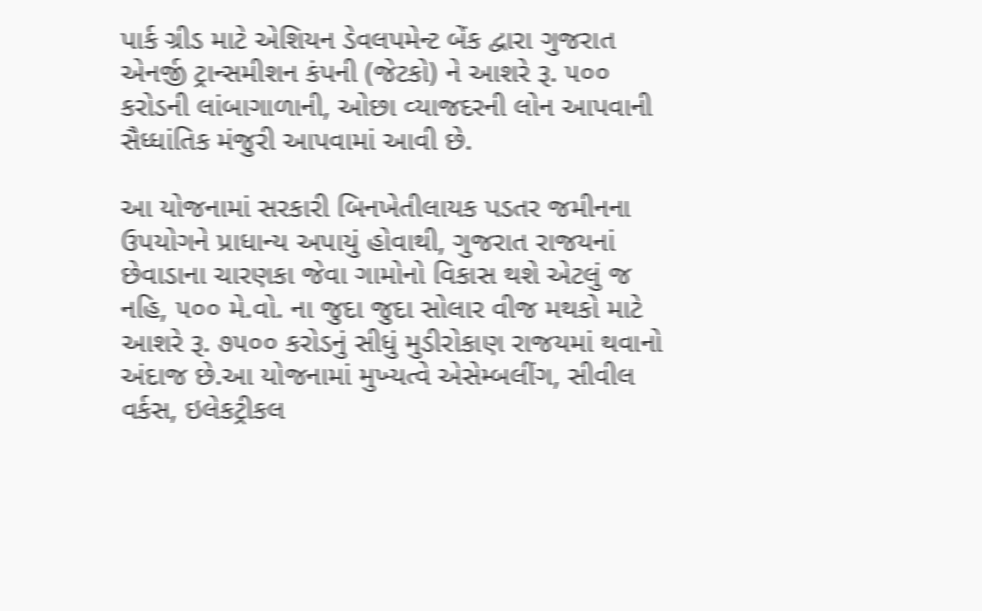પાર્ક ગ્રીડ માટે એશિયન ડેવલપમેન્‍ટ બેંક દ્વારા ગુજરાત એનર્જી ટ્રાન્‍સમીશન કંપની (જેટકો) ને આશરે રૂ. ૫૦૦ કરોડની લાંબાગાળાની, ઓછા વ્‍યાજદરની લોન આપવાની સૈધ્‍ધાંતિક મંજુરી આપવામાં આવી છે.

આ યોજનામાં સરકારી બિનખેતીલાયક પડતર જમીનના ઉપયોગને પ્રાધાન્‍ય અપાયું હોવાથી, ગુજરાત રાજયનાં છેવાડાના ચારણકા જેવા ગામોનો વિકાસ થશે એટલું જ નહિ, ૫૦૦ મે.વો. ના જુદા જુદા સોલાર વીજ મથકો માટે આશરે રૂ. ૭૫૦૦ કરોડનું સીધું મુડીરોકાણ રાજયમાં થવાનો અંદાજ છે.આ યોજનામાં મુખ્‍યત્‍વે એસેમ્‍બલીંગ, સીવીલ વર્કસ, ઇલેકટ્રીકલ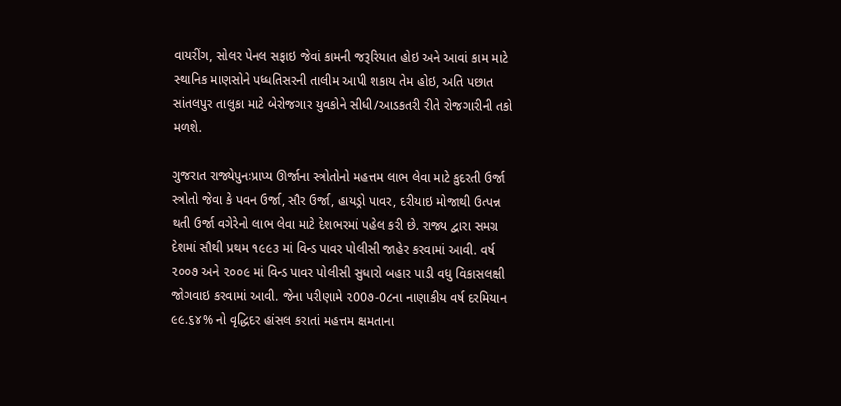વાયરીંગ, સોલર પેનલ સફાઇ જેવાં કામની જરૂરિયાત હોઇ અને આવાં કામ માટે સ્‍થાનિક માણસોને પધ્‍ધતિસરની તાલીમ આપી શકાય તેમ હોઇ, અતિ પછાત સાંતલપુર તાલુકા માટે બેરોજગાર યુવકોને સીધી/આડકતરી રીતે રોજગારીની તકો મળશે.

ગુજરાત રાજ્યેપુનઃપ્રાપ્ય ઊર્જાના સ્ત્રોતોનો મહત્તમ લાભ લેવા માટે કુદરતી ઉર્જા સ્ત્રોતો જેવા કે પવન ઉર્જા, સૌર ઉર્જા, હાયડ્રો પાવર, દરીયાઇ મોજાથી ઉત્પન્ન થતી ઉર્જા વગેરેનો લાભ લેવા માટે દેશભરમાં પહેલ કરી છે. રાજ્ય દ્વારા સમગ્ર દેશમાં સૌથી પ્રથમ ૧૯૯૩ માં વિન્ડ પાવર પોલીસી જાહેર કરવામાં આવી. વર્ષ ૨૦૦૭ અને ૨૦૦૯ માં વિન્ડ પાવર પોલીસી સુધારો બહાર પાડી વધુ વિકાસલક્ષી જોગવાઇ કરવામાં આવી. જેના પરીણામે ૨00૭-0૮ના નાણાકીય વર્ષ દરમિયાન ૯૯.૬૪% નો વૃદ્ધિદર હાંસલ કરાતાં મહત્તમ ક્ષમતાના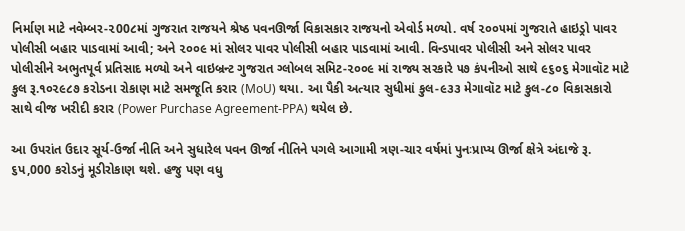નિર્માણ માટે નવેમ્બર-૨00૮માં ગુજરાત રાજયને શ્રેષ્ઠ પવનઊર્જા વિકાસકાર રાજયનો એવોર્ડ મળ્યો. વર્ષ ૨૦૦૫માં ગુજરાતે હાઇડ્રો પાવર પોલીસી બહાર પાડવામાં આવી; અને ૨૦૦૯ માં સોલર પાવર પોલીસી બહાર પાડવામાં આવી. વિન્ડપાવર પોલીસી અને સોલર પાવર પોલીસીને અભુતપૂર્વ પ્રતિસાદ મળ્યો અને વાઇબ્રન્ટ ગુજરાત ગ્લોબલ સમિટ-૨૦૦૯ માં રાજ્ય સરકારે ૫૭ કંપનીઓ સાથે ૯૬૦૬ મેગાવૉટ માટે કુલ રૂ.૧૦૨૯૮૭ કરોડના રોકાણ માટે સમજૂતિ કરાર (MoU) થયા. આ પૈકી અત્યાર સુધીમાં કુલ-૯૩૩ મેગાવૉટ માટે કુલ-૮૦ વિકાસકારો સાથે વીજ ખરીદી કરાર (Power Purchase Agreement-PPA) થયેલ છે.

આ ઉપરાંત ઉદાર સૂર્ય-ઉર્જા નીતિ અને સુધારેલ પવન ઊર્જા નીતિને પગલે આગામી ત્રણ-ચાર વર્ષમાં પુનઃપ્રાપ્ય ઊર્જા ક્ષેત્રે અંદાજે રૂ. ૬પ,000 કરોડનું મૂડીરોકાણ થશે. હજુ પણ વધુ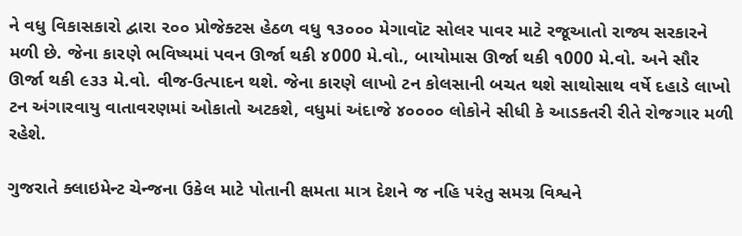ને વધુ વિકાસકારો દ્વારા ૨૦૦ પ્રોજેક્ટસ હેઠળ વધુ ૧૩૦૦૦ મેગાવૉટ સોલર પાવર માટે રજૂઆતો રાજ્ય સરકારને મળી છે. જેના કારણે ભવિષ્યમાં પવન ઊર્જા થકી ૪000 મે.વો., બાયોમાસ ઊર્જા થકી ૧000 મે.વો. અને સૌર ઊર્જા થકી ૯૩૩ મે.વો. વીજ-ઉત્પાદન થશે. જેના કારણે લાખો ટન કોલસાની બચત થશે સાથોસાથ વર્ષે દહાડે લાખો ટન અંગારવાયુ વાતાવરણમાં ઓકાતો અટકશે, વધુમાં અંદાજે ૪૦૦૦૦ લોકોને સીધી કે આડકતરી રીતે રોજગાર મળી રહેશે.

ગુજરાતે ક્લાઇમેન્ટ ચેન્જના ઉકેલ માટે પોતાની ક્ષમતા માત્ર દેશને જ નહિ પરંતુ સમગ્ર વિશ્વને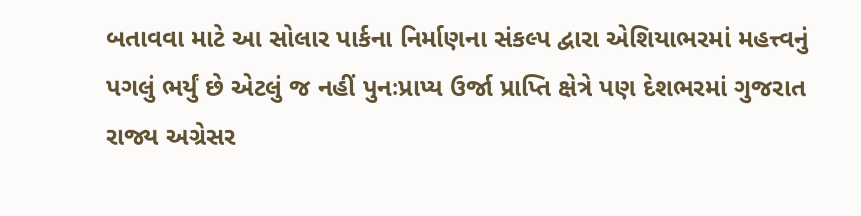બતાવવા માટે આ સોલાર પાર્કના નિર્માણના સંકલ્પ દ્વારા એશિયાભરમાં મહત્ત્વનું પગલું ભર્યું છે એટલું જ નહીં પુનઃપ્રાપ્ય ઉર્જા પ્રાપ્તિ ક્ષેત્રે પણ દેશભરમાં ગુજરાત રાજ્ય અગ્રેસર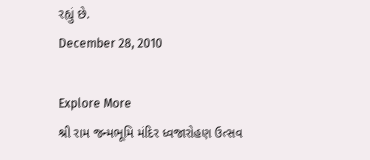રહ્યું છે.
December 28, 2010

Explore More
શ્રી રામ જન્મભૂમિ મંદિર ધ્વજારોહણ ઉત્સવ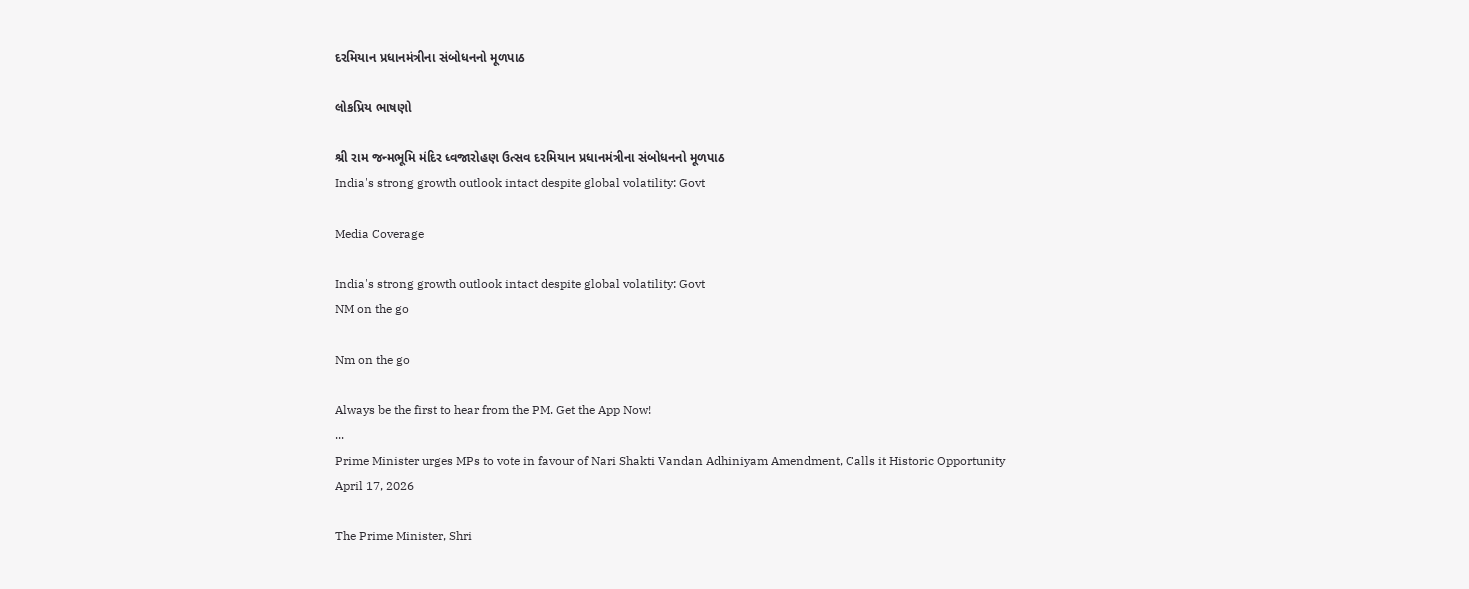દરમિયાન પ્રધાનમંત્રીના સંબોધનનો મૂળપાઠ

લોકપ્રિય ભાષણો

શ્રી રામ જન્મભૂમિ મંદિર ધ્વજારોહણ ઉત્સવ દરમિયાન પ્રધાનમંત્રીના સંબોધનનો મૂળપાઠ
India's strong growth outlook intact despite global volatility: Govt

Media Coverage

India's strong growth outlook intact despite global volatility: Govt
NM on the go

Nm on the go

Always be the first to hear from the PM. Get the App Now!
...
Prime Minister urges MPs to vote in favour of Nari Shakti Vandan Adhiniyam Amendment, Calls it Historic Opportunity
April 17, 2026

The Prime Minister, Shri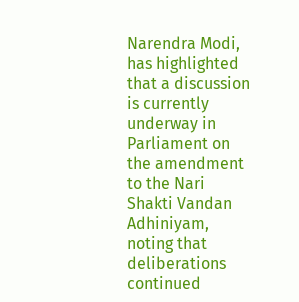Narendra Modi, has highlighted that a discussion is currently underway in Parliament on the amendment to the Nari Shakti Vandan Adhiniyam, noting that deliberations continued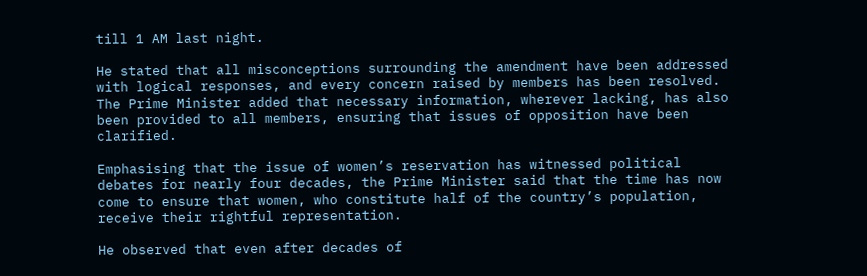till 1 AM last night.

He stated that all misconceptions surrounding the amendment have been addressed with logical responses, and every concern raised by members has been resolved. The Prime Minister added that necessary information, wherever lacking, has also been provided to all members, ensuring that issues of opposition have been clarified.

Emphasising that the issue of women’s reservation has witnessed political debates for nearly four decades, the Prime Minister said that the time has now come to ensure that women, who constitute half of the country’s population, receive their rightful representation.

He observed that even after decades of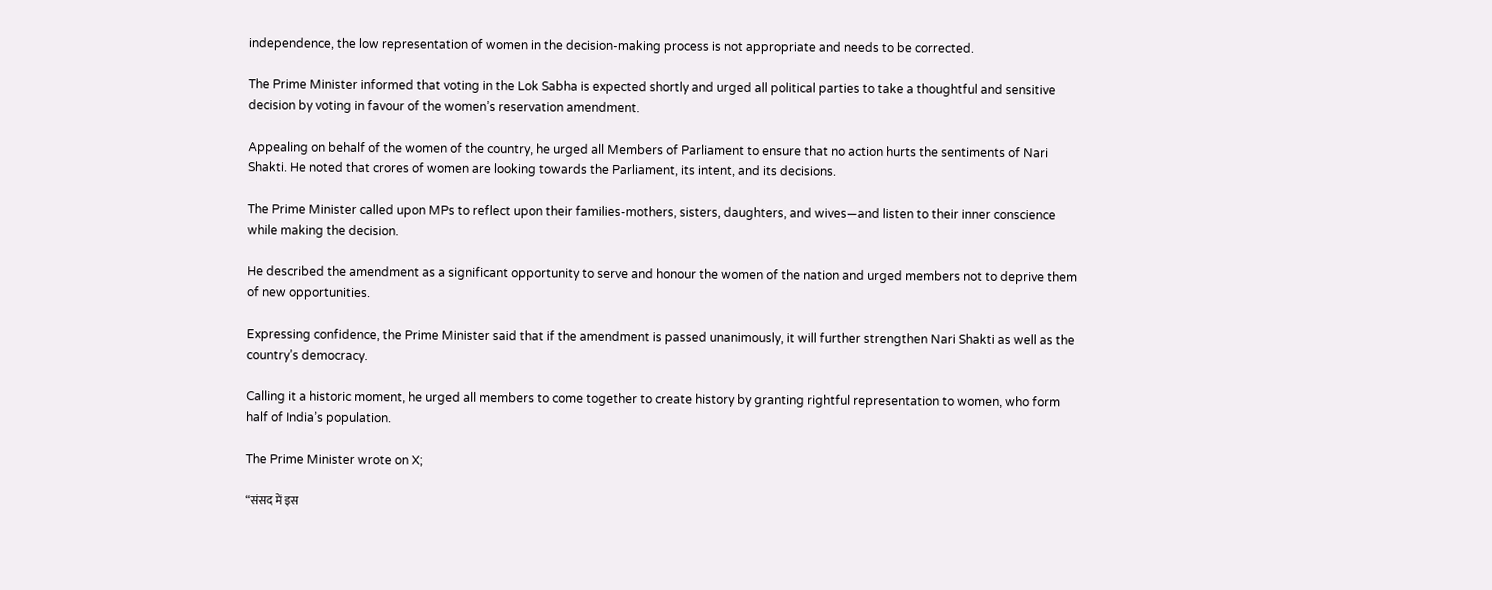independence, the low representation of women in the decision-making process is not appropriate and needs to be corrected.

The Prime Minister informed that voting in the Lok Sabha is expected shortly and urged all political parties to take a thoughtful and sensitive decision by voting in favour of the women’s reservation amendment.

Appealing on behalf of the women of the country, he urged all Members of Parliament to ensure that no action hurts the sentiments of Nari Shakti. He noted that crores of women are looking towards the Parliament, its intent, and its decisions.

The Prime Minister called upon MPs to reflect upon their families-mothers, sisters, daughters, and wives—and listen to their inner conscience while making the decision.

He described the amendment as a significant opportunity to serve and honour the women of the nation and urged members not to deprive them of new opportunities.

Expressing confidence, the Prime Minister said that if the amendment is passed unanimously, it will further strengthen Nari Shakti as well as the country’s democracy.

Calling it a historic moment, he urged all members to come together to create history by granting rightful representation to women, who form half of India’s population.

The Prime Minister wrote on X;

“संसद में इस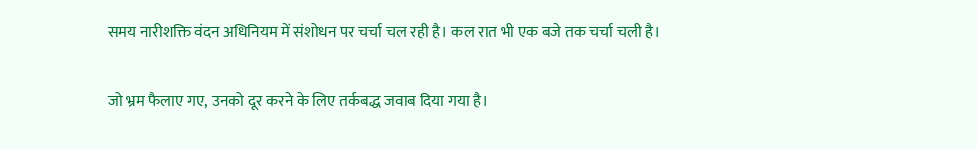समय नारीशक्ति वंदन अधिनियम में संशोधन पर चर्चा चल रही है। कल रात भी एक बजे तक चर्चा चली है।

जो भ्रम फैलाए गए, उनको दूर करने के लिए तर्कबद्ध जवाब दिया गया है।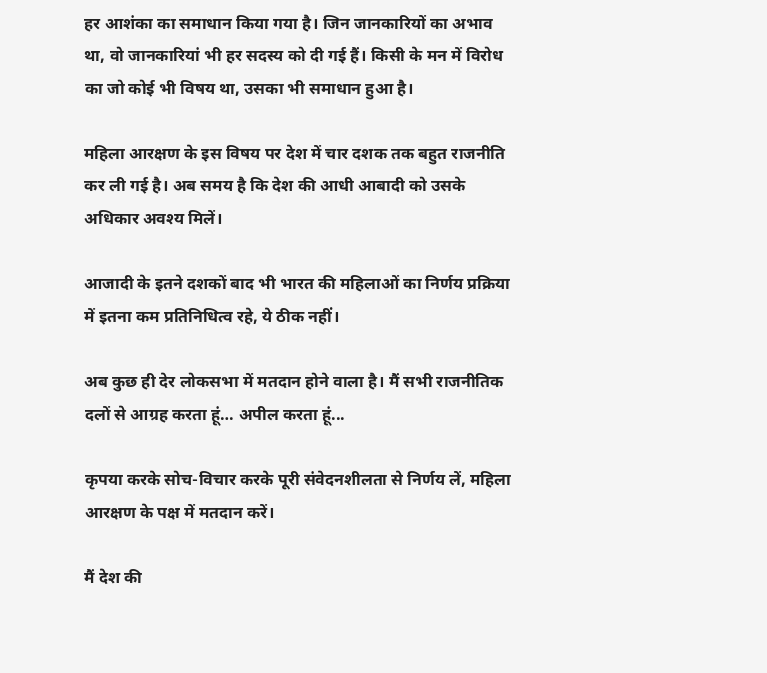हर आशंका का समाधान किया गया है। जिन जानकारियों का अभाव था, वो जानकारियां भी हर सदस्य को दी गई हैं। किसी के मन में विरोध का जो कोई भी विषय था, उसका भी समाधान हुआ है।

महिला आरक्षण के इस विषय पर देश में चार दशक तक बहुत राजनीति कर ली गई है। अब समय है कि देश की आधी आबादी को उसके अधिकार अवश्य मिलें।

आजादी के इतने दशकों बाद भी भारत की महिलाओं का निर्णय प्रक्रिया में इतना कम प्रतिनिधित्व रहे, ये ठीक नहीं।

अब कुछ ही देर लोकसभा में मतदान होने वाला है। मैं सभी राजनीतिक दलों से आग्रह करता हूं… अपील करता हूं...

कृपया करके सोच-विचार करके पूरी संवेदनशीलता से निर्णय लें, महिला आरक्षण के पक्ष में मतदान करें।

मैं देश की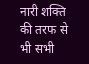नारी शक्ति की तरफ से भी सभी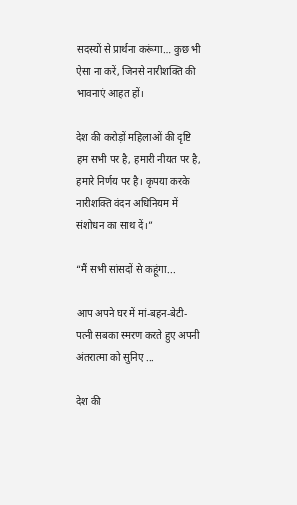सदस्यों से प्रार्थना करूंगा… कुछ भी ऐसा ना करें, जिनसे नारीशक्ति की भावनाएं आहत हों।

देश की करोड़ों महिलाओं की दृष्टि हम सभी पर है, हमारी नीयत पर है, हमारे निर्णय पर है। कृपया करके नारीशक्ति वंदन अधिनियम में संशोधन का साथ दें।”

“मैं सभी सांसदों से कहूंगा...

आप अपने घर में मां-बहन-बेटी-पत्नी सबका स्मरण करते हुए अपनी अंतरात्मा को सुनिए ...

देश की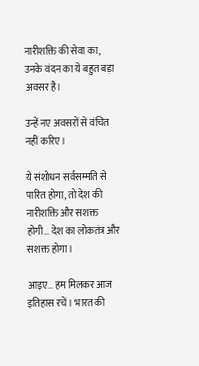नारीशक्ति की सेवा का, उनके वंदन का ये बहुत बड़ा अवसर है।

उन्हें नए अवसरों से वंचित नहीं करिए।

ये संशोधन सर्वसम्मति से पारित होगा, तो देश की नारीशक्ति और सशक्त होगी… देश का लोकतंत्र और सशक्त होगा।

आइए… हम मिलकर आज इतिहास रचें। भारत की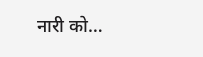नारी को…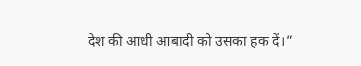देश की आधी आबादी को उसका हक दें।”